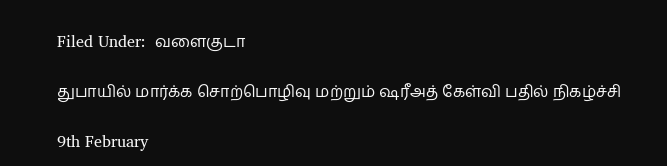Filed Under:  வளைகுடா

துபாயில் மார்க்க‌ சொற்பொழிவு ம‌ற்றும் ஷ‌ரீஅத் கேள்வி ப‌தில் நிக‌ழ்ச்சி

9th February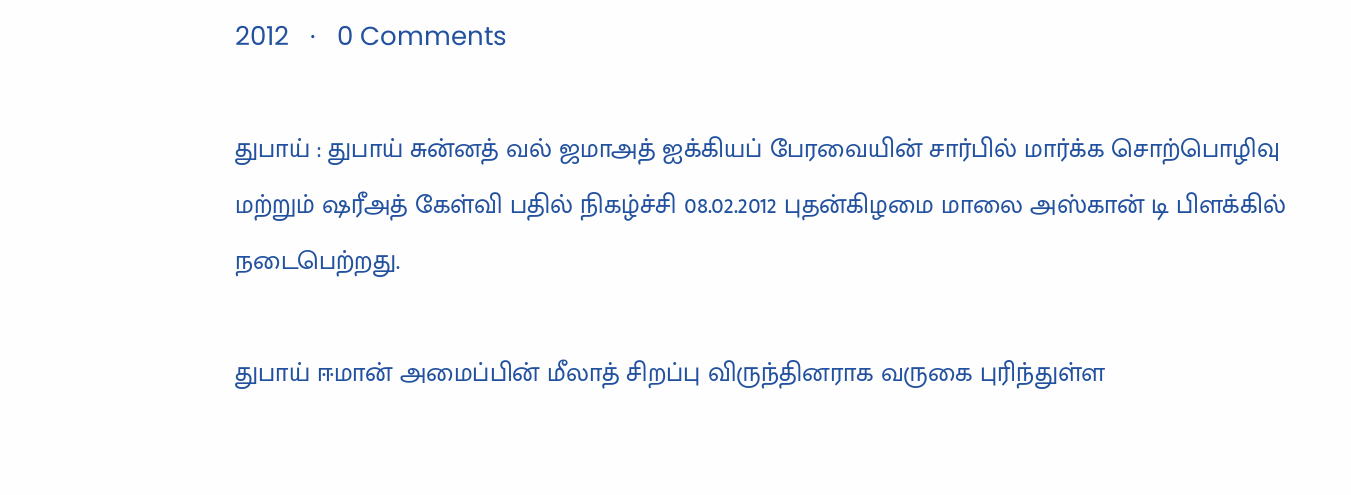2012   ·   0 Comments

துபாய் : துபாய் சுன்ன‌த் வ‌ல் ஜ‌மாஅத் ஐக்கிய‌ப் பேர‌வையின் சார்பில் மார்க்க‌ சொற்பொழிவு ம‌ற்றும் ஷ‌ரீஅத் கேள்வி ப‌தில் நிக‌ழ்ச்சி 08.02.2012 புத‌ன்கிழ‌மை மாலை அஸ்கான் டி பிள‌க்கில் ந‌டைபெற்றது.

துபாய் ஈமான் அமைப்பின் மீலாத் சிற‌ப்பு விருந்தின‌ராக‌ வ‌ருகை புரிந்துள்ள‌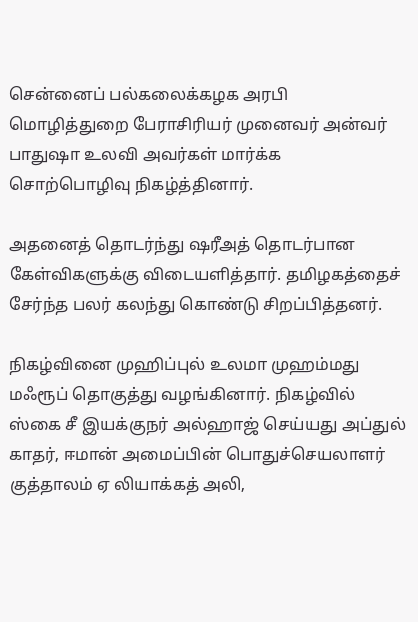சென்னைப் ப‌ல்க‌லைக்க‌ழ‌க‌ அர‌பி மொழித்துறை பேராசிரிய‌ர் முனைவ‌ர் அன்வ‌ர் பாதுஷா உல‌வி அவ‌ர்க‌ள் மார்க்க‌ சொற்பொழிவு நிக‌ழ்த்தினார்.

அத‌னைத் தொட‌ர்ந்து ஷ‌ரீஅத் தொட‌ர்பான‌ கேள்விக‌ளுக்கு விடைய‌ளித்தார். த‌மிழ‌க‌த்தைச் சேர்ந்த‌ ப‌ல‌ர் க‌ல‌ந்து கொண்டு சிற‌ப்பித்த‌ன‌ர்.

நிக‌ழ்வினை முஹிப்புல் உல‌மா முஹ‌ம்ம‌து ம‌ஃரூப் தொகுத்து வ‌ழ‌ங்கினார். நிக‌ழ்வில் ஸ்கை சீ இய‌க்குந‌ர் அல்ஹாஜ் செய்ய‌து அப்துல் காத‌ர், ஈமான் அமைப்பின் பொதுச்செய‌லாள‌ர் குத்தால‌ம் ஏ லியாக்க‌த் அலி,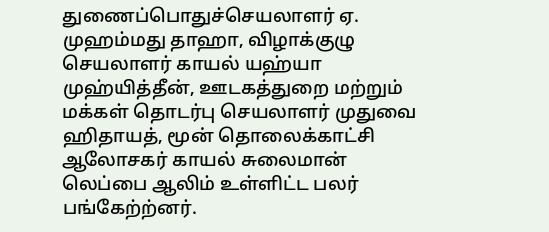துணைப்பொதுச்செய‌லாள‌ர் ஏ. முஹ‌ம்ம‌து தாஹா, விழாக்குழு செய‌லாள‌ர் காய‌ல் ய‌ஹ்யா முஹ்யித்தீன், ஊட‌க‌த்துறை ம‌ற்றும் ம‌க்க‌ள் தொட‌ர்பு செய‌லாள‌ர் முதுவை ஹிதாய‌த், மூன் தொலைக்காட்சி ஆலோச‌க‌ர் காய‌ல் சுலைமான் லெப்பை ஆலிம் உள்ளிட்ட‌ ப‌ல‌ர் ப‌ங்கேற்ற்ன‌ர்.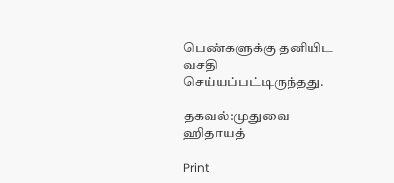பெண்க‌ளுக்கு த‌னியிட‌ வ‌ச‌தி செய்ய‌ப்ப‌ட்டிருந்த‌து.

தகவல்:முதுவை ஹிதாயத்

Print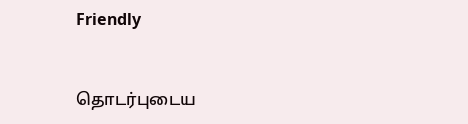Friendly


தொடர்புடைய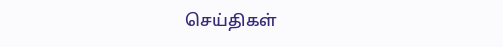செய்திகள்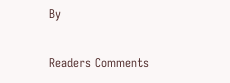By

Readers Comments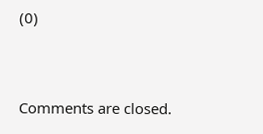(0)


Comments are closed.